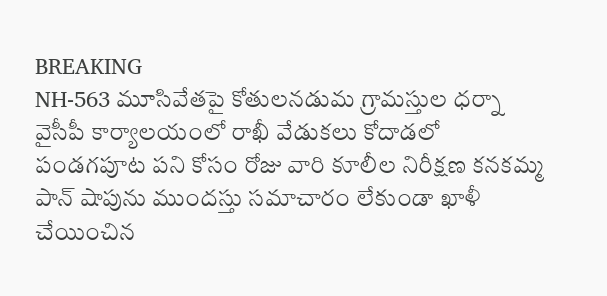BREAKING
NH-563 మూసివేతపై కోతులనడుమ గ్రామస్తుల ధర్నా వైసీపీ కార్యాలయంలో రాఖీ వేడుకలు కోదాడలో పండగపూట పని కోసం రోజు వారి కూలీల నిరీక్షణ కనకమ్మ పాన్ షాపును ముందస్తు సమాచారం లేకుండా ఖాళీ చేయించిన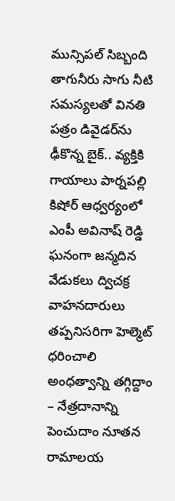మున్సిపల్ సిబ్బంది తాగునీరు సాగు నీటి సమస్యలతో వినతి పత్రం డివైడర్‌ను ఢీకొన్న బైక్.. వ్యక్తికి గాయాలు పార్నపల్లి కిషోర్ ఆధ్వర్యంలో ఎంపీ అవినాష్ రెడ్డి ఘనంగా జన్మదిన వేడుకలు ద్విచక్ర వాహనదారులు తప్పనిసరిగా హెల్మెట్ ధరించాలి అంధత్వాన్ని తగ్గిద్దాం – నేత్రదానాన్ని పెంచుదాం నూతన రామాలయ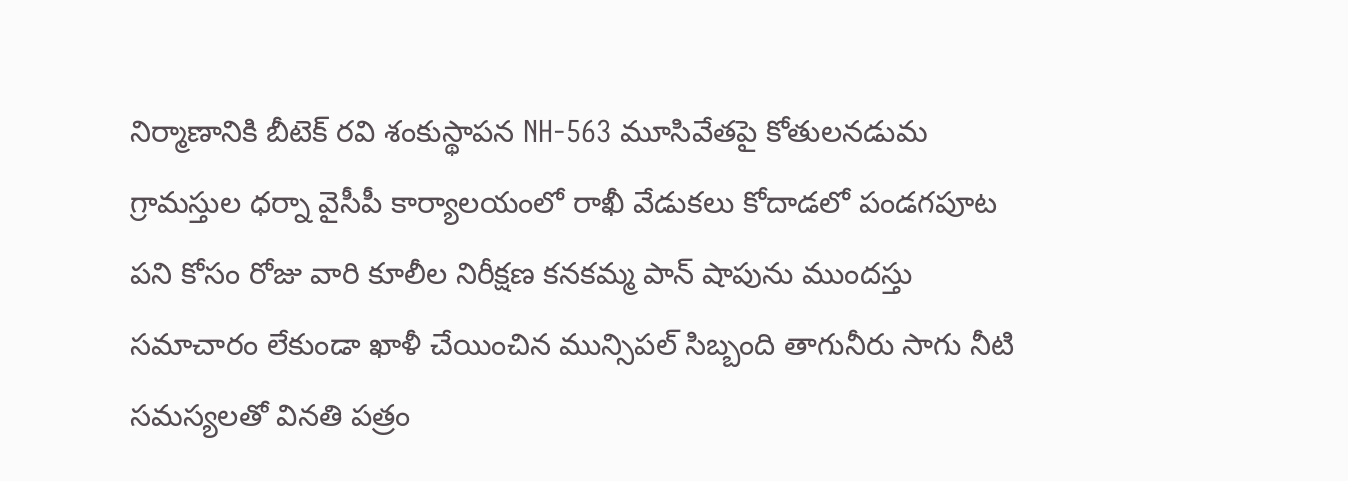నిర్మాణానికి బీటెక్ రవి శంకుస్థాపన NH-563 మూసివేతపై కోతులనడుమ గ్రామస్తుల ధర్నా వైసీపీ కార్యాలయంలో రాఖీ వేడుకలు కోదాడలో పండగపూట పని కోసం రోజు వారి కూలీల నిరీక్షణ కనకమ్మ పాన్ షాపును ముందస్తు సమాచారం లేకుండా ఖాళీ చేయించిన మున్సిపల్ సిబ్బంది తాగునీరు సాగు నీటి సమస్యలతో వినతి పత్రం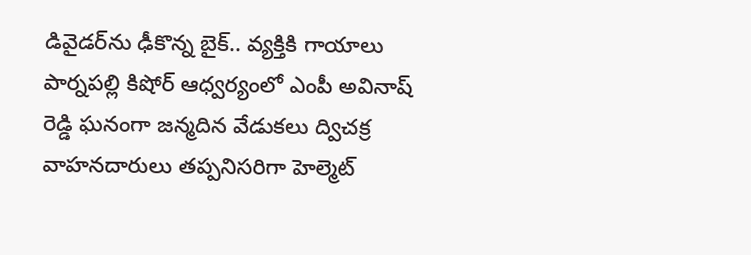డివైడర్‌ను ఢీకొన్న బైక్.. వ్యక్తికి గాయాలు పార్నపల్లి కిషోర్ ఆధ్వర్యంలో ఎంపీ అవినాష్ రెడ్డి ఘనంగా జన్మదిన వేడుకలు ద్విచక్ర వాహనదారులు తప్పనిసరిగా హెల్మెట్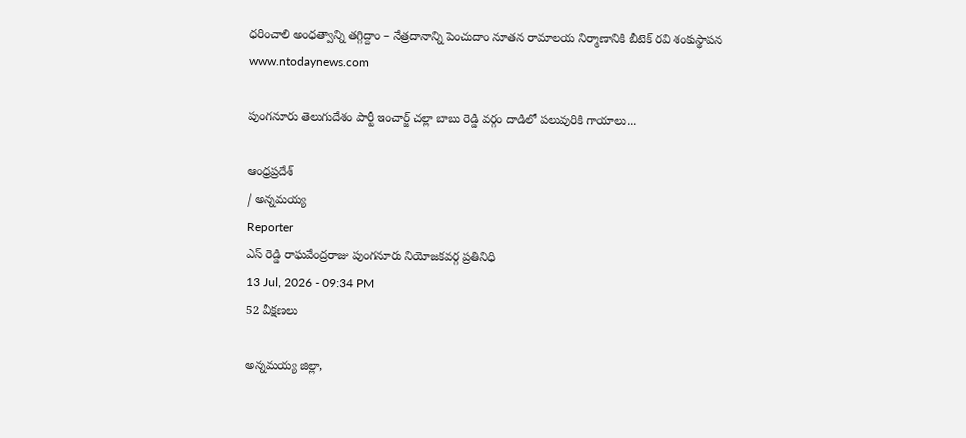ధరించాలి అంధత్వాన్ని తగ్గిద్దాం – నేత్రదానాన్ని పెంచుదాం నూతన రామాలయ నిర్మాణానికి బీటెక్ రవి శంకుస్థాపన
www.ntodaynews.com

పుంగనూరు తెలుగుదేశం పార్టీ ఇంచార్జ్ చల్లా బాబు రెడ్డి వర్గం దాడిలో పలువురికి గాయాలు...

ఆంధ్రప్రదేశ్
/ అన్నమయ్య
Reporter
ఎస్ రెడ్డి రాఘవేంద్రరాజు పుంగనూరు నియోజకవర్గ ప్రతినిధి
13 Jul, 2026 - 09:34 PM
52 వీక్షణలు

అన్నమయ్య జిల్లా,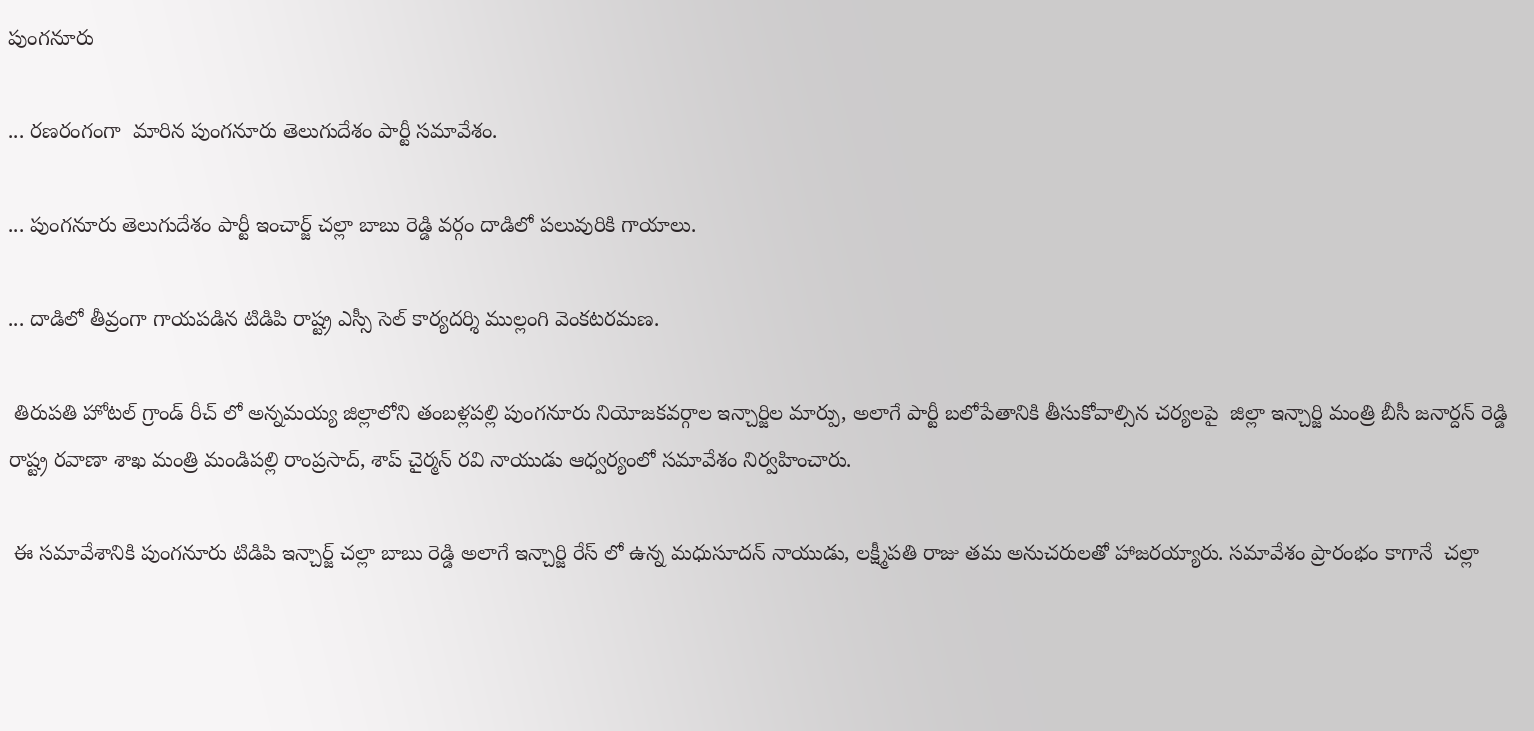పుంగనూరు

... రణరంగంగా  మారిన పుంగనూరు తెలుగుదేశం పార్టీ సమావేశం.

... పుంగనూరు తెలుగుదేశం పార్టీ ఇంచార్జ్ చల్లా బాబు రెడ్డి వర్గం దాడిలో పలువురికి గాయాలు.

... దాడిలో తీవ్రంగా గాయపడిన టిడిపి రాష్ట్ర ఎస్సీ సెల్ కార్యదర్శి ముల్లంగి వెంకటరమణ.

 తిరుపతి హోటల్ గ్రాండ్ రీచ్ లో అన్నమయ్య జిల్లాలోని తంబళ్లపల్లి పుంగనూరు నియోజకవర్గాల ఇన్చార్జిల మార్పు, అలాగే పార్టీ బలోపేతానికి తీసుకోవాల్సిన చర్యలపై  జిల్లా ఇన్చార్జి మంత్రి బీసీ జనార్దన్ రెడ్డి రాష్ట్ర రవాణా శాఖ మంత్రి మండిపల్లి రాంప్రసాద్, శాప్ చైర్మన్ రవి నాయుడు ఆధ్వర్యంలో సమావేశం నిర్వహించారు.

 ఈ సమావేశానికి పుంగనూరు టిడిపి ఇన్చార్జ్ చల్లా బాబు రెడ్డి అలాగే ఇన్చార్జి రేస్ లో ఉన్న మధుసూదన్ నాయుడు, లక్ష్మీపతి రాజు తమ అనుచరులతో హాజరయ్యారు. సమావేశం ప్రారంభం కాగానే  చల్లా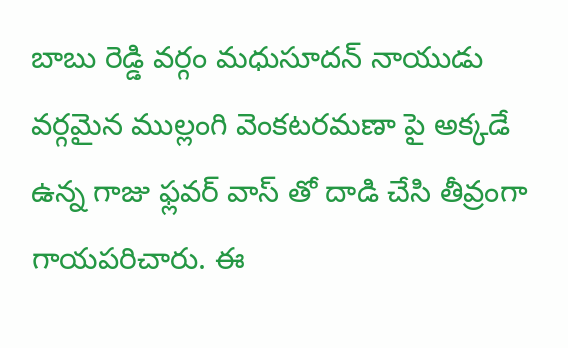బాబు రెడ్డి వర్గం మధుసూదన్ నాయుడు వర్గమైన ముల్లంగి వెంకటరమణా పై అక్కడే ఉన్న గాజు ఫ్లవర్ వాస్ తో దాడి చేసి తీవ్రంగా గాయపరిచారు. ఈ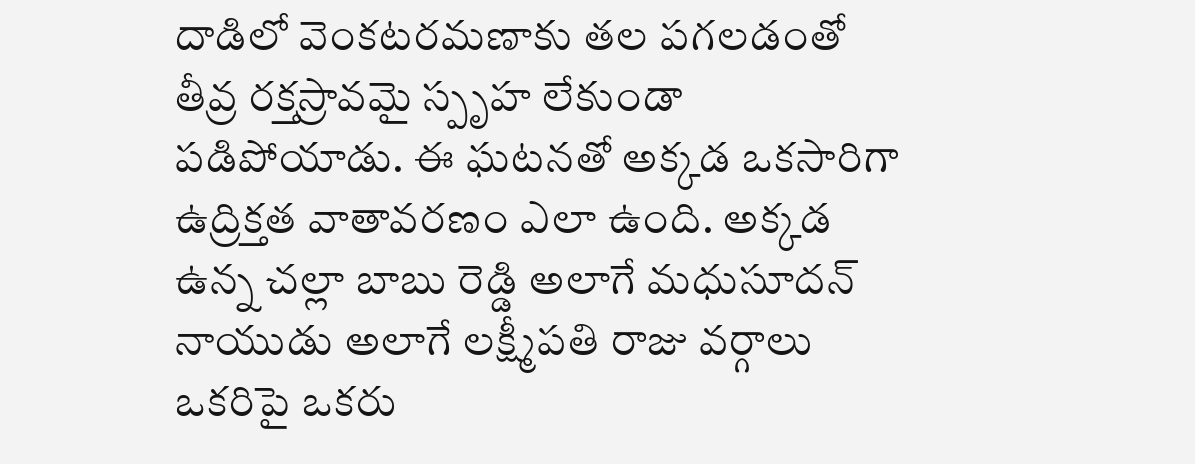దాడిలో వెంకటరమణాకు తల పగలడంతో తీవ్ర రక్తస్రావమై స్పృహ లేకుండా పడిపోయాడు. ఈ ఘటనతో అక్కడ ఒకసారిగా ఉద్రిక్తత వాతావరణం ఎలా ఉంది. అక్కడ ఉన్న చల్లా బాబు రెడ్డి అలాగే మధుసూదన్ నాయుడు అలాగే లక్ష్మీపతి రాజు వర్గాలు ఒకరిపై ఒకరు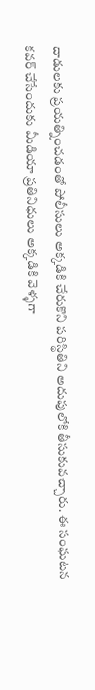దాడులకు ప్రయత్నించడంతో పోలీసులు అక్కడికి చేరుకొని పరిస్థితిని అదుపులోకి తీసుకువచ్చారు. ఈ సంఘటన కవర్ చేసేందుకు మీడియా ప్రతినిధులు అక్కడికి వెళ్ళగా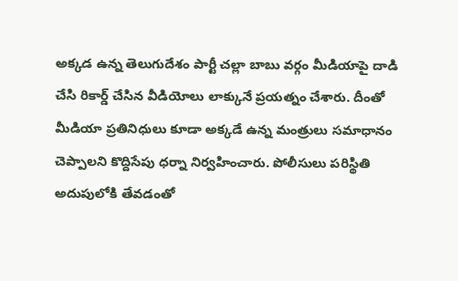అక్కడ ఉన్న తెలుగుదేశం పార్టీ చల్లా బాబు వర్గం మీడియాపై దాడి చేసి రికార్డ్ చేసిన వీడియోలు లాక్కునే ప్రయత్నం చేశారు. దీంతో మీడియా ప్రతినిధులు కూడా అక్కడే ఉన్న మంత్రులు సమాధానం చెప్పాలని కొద్దిసేపు ధర్నా నిర్వహించారు. పోలీసులు పరిస్థితి అదుపులోకి తేవడంతో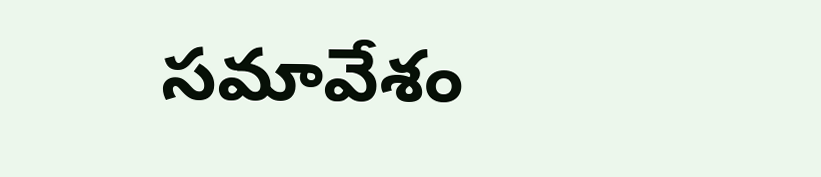సమావేశం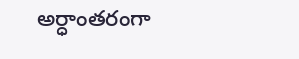అర్ధాంతరంగా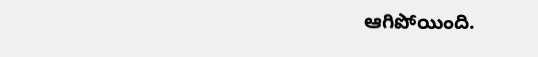ఆగిపోయింది.